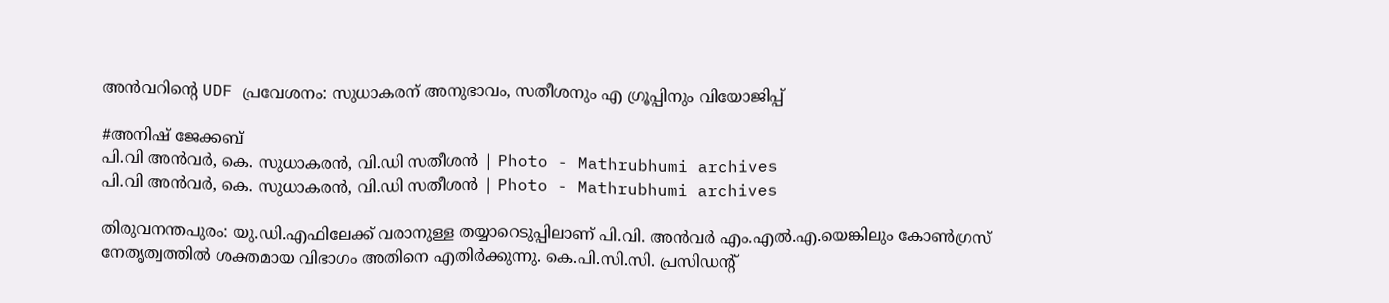അന്‍വറിന്റെ UDF പ്രവേശനം: സുധാകരന് അനുഭാവം, സതീശനും എ ഗ്രൂപ്പിനും വിയോജിപ്പ്

#അനിഷ് ജേക്കബ്
പി.വി അന്‍വര്‍, കെ. സുധാകരന്‍, വി.ഡി സതീശന്‍ | Photo - Mathrubhumi archives
പി.വി അന്‍വര്‍, കെ. സുധാകരന്‍, വി.ഡി സതീശന്‍ | Photo - Mathrubhumi archives

തിരുവനന്തപുരം: യു.ഡി.എഫിലേക്ക് വരാനുള്ള തയ്യാറെടുപ്പിലാണ് പി.വി. അന്‍വര്‍ എം.എല്‍.എ.യെങ്കിലും കോണ്‍ഗ്രസ് നേതൃത്വത്തില്‍ ശക്തമായ വിഭാഗം അതിനെ എതിര്‍ക്കുന്നു. കെ.പി.സി.സി. പ്രസിഡന്റ്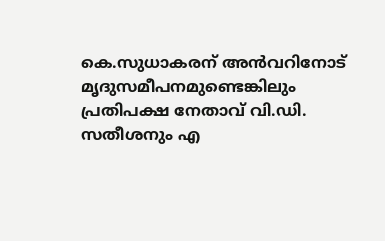കെ.സുധാകരന് അന്‍വറിനോട് മൃദുസമീപനമുണ്ടെങ്കിലും പ്രതിപക്ഷ നേതാവ് വി.ഡി. സതീശനും എ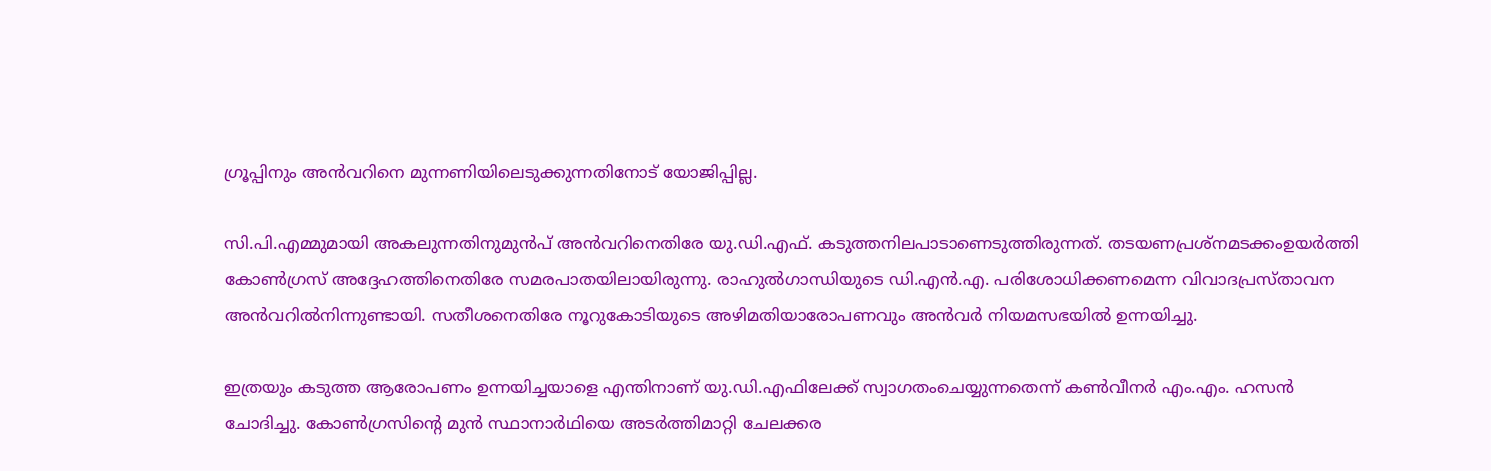ഗ്രൂപ്പിനും അന്‍വറിനെ മുന്നണിയിലെടുക്കുന്നതിനോട് യോജിപ്പില്ല.

സി.പി.എമ്മുമായി അകലുന്നതിനുമുന്‍പ് അന്‍വറിനെതിരേ യു.ഡി.എഫ്. കടുത്തനിലപാടാണെടുത്തിരുന്നത്. തടയണപ്രശ്‌നമടക്കംഉയര്‍ത്തി കോണ്‍ഗ്രസ് അദ്ദേഹത്തിനെതിരേ സമരപാതയിലായിരുന്നു. രാഹുല്‍ഗാന്ധിയുടെ ഡി.എന്‍.എ. പരിശോധിക്കണമെന്ന വിവാദപ്രസ്താവന അന്‍വറില്‍നിന്നുണ്ടായി. സതീശനെതിരേ നൂറുകോടിയുടെ അഴിമതിയാരോപണവും അന്‍വര്‍ നിയമസഭയില്‍ ഉന്നയിച്ചു.

ഇത്രയും കടുത്ത ആരോപണം ഉന്നയിച്ചയാളെ എന്തിനാണ് യു.ഡി.എഫിലേക്ക് സ്വാഗതംചെയ്യുന്നതെന്ന് കണ്‍വീനര്‍ എം.എം. ഹസന്‍ ചോദിച്ചു. കോണ്‍ഗ്രസിന്റെ മുന്‍ സ്ഥാനാര്‍ഥിയെ അടര്‍ത്തിമാറ്റി ചേലക്കര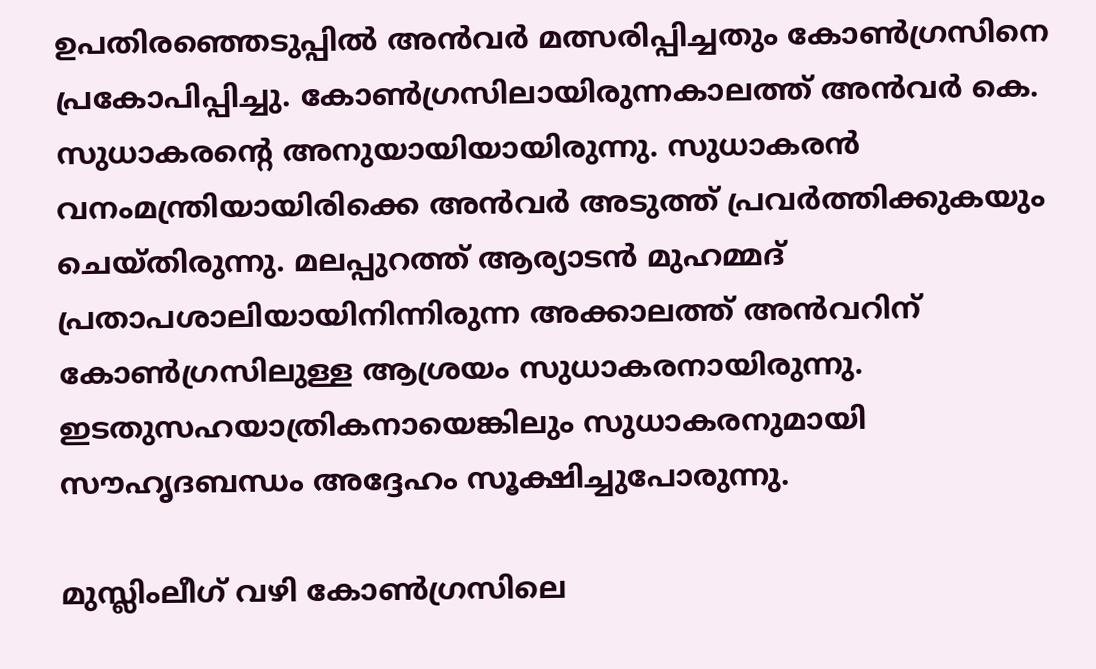ഉപതിരഞ്ഞെടുപ്പില്‍ അന്‍വര്‍ മത്സരിപ്പിച്ചതും കോണ്‍ഗ്രസിനെ പ്രകോപിപ്പിച്ചു. കോണ്‍ഗ്രസിലായിരുന്നകാലത്ത് അന്‍വര്‍ കെ. സുധാകരന്റെ അനുയായിയായിരുന്നു. സുധാകരന്‍ വനംമന്ത്രിയായിരിക്കെ അന്‍വര്‍ അടുത്ത് പ്രവര്‍ത്തിക്കുകയും ചെയ്തിരുന്നു. മലപ്പുറത്ത് ആര്യാടന്‍ മുഹമ്മദ് പ്രതാപശാലിയായിനിന്നിരുന്ന അക്കാലത്ത് അന്‍വറിന് കോണ്‍ഗ്രസിലുള്ള ആശ്രയം സുധാകരനായിരുന്നു. ഇടതുസഹയാത്രികനായെങ്കിലും സുധാകരനുമായി സൗഹൃദബന്ധം അദ്ദേഹം സൂക്ഷിച്ചുപോരുന്നു.

മുസ്ലിംലീഗ് വഴി കോണ്‍ഗ്രസിലെ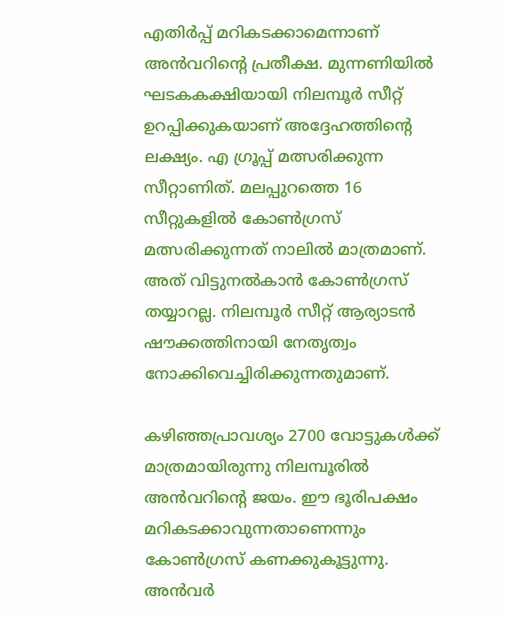എതിര്‍പ്പ് മറികടക്കാമെന്നാണ് അന്‍വറിന്റെ പ്രതീക്ഷ. മുന്നണിയില്‍ ഘടകകക്ഷിയായി നിലമ്പൂര്‍ സീറ്റ് ഉറപ്പിക്കുകയാണ് അദ്ദേഹത്തിന്റെ ലക്ഷ്യം. എ ഗ്രൂപ്പ് മത്സരിക്കുന്ന സീറ്റാണിത്. മലപ്പുറത്തെ 16 സീറ്റുകളില്‍ കോണ്‍ഗ്രസ് മത്സരിക്കുന്നത് നാലില്‍ മാത്രമാണ്. അത് വിട്ടുനല്‍കാന്‍ കോണ്‍ഗ്രസ് തയ്യാറല്ല. നിലമ്പൂര്‍ സീറ്റ് ആര്യാടന്‍ ഷൗക്കത്തിനായി നേതൃത്വം നോക്കിവെച്ചിരിക്കുന്നതുമാണ്.

കഴിഞ്ഞപ്രാവശ്യം 2700 വോട്ടുകള്‍ക്ക് മാത്രമായിരുന്നു നിലമ്പൂരില്‍ അന്‍വറിന്റെ ജയം. ഈ ഭൂരിപക്ഷം മറികടക്കാവുന്നതാണെന്നും കോണ്‍ഗ്രസ് കണക്കുകൂട്ടുന്നു. അന്‍വര്‍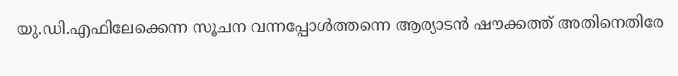യു.ഡി.എഫിലേക്കെന്ന സൂചന വന്നപ്പോള്‍ത്തന്നെ ആര്യാടന്‍ ഷൗക്കത്ത് അതിനെതിരേ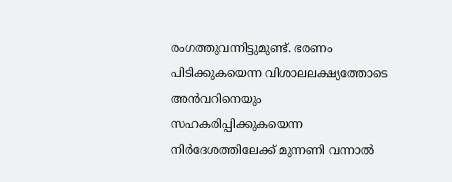രംഗത്തുവന്നിട്ടുമുണ്ട്. ഭരണം പിടിക്കുകയെന്ന വിശാലലക്ഷ്യത്തോടെ അന്‍വറിനെയും സഹകരിപ്പിക്കുകയെന്ന നിര്‍ദേശത്തിലേക്ക് മുന്നണി വന്നാല്‍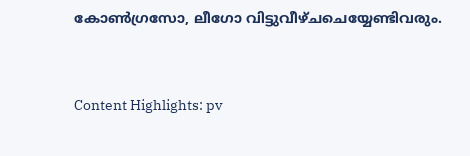കോണ്‍ഗ്രസോ, ലീഗോ വിട്ടുവീഴ്ചചെയ്യേണ്ടിവരും.


Content Highlights: pv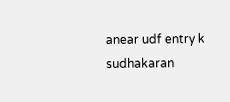anear udf entry k sudhakaran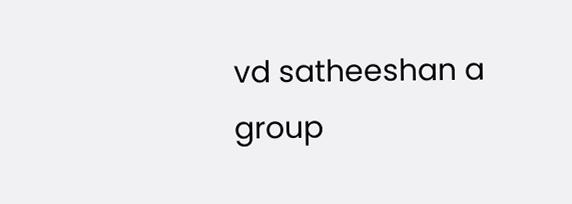vd satheeshan a group